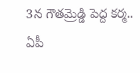3న గౌతమ్రెడ్డి పెద్ద కర్మ.. ఏపీ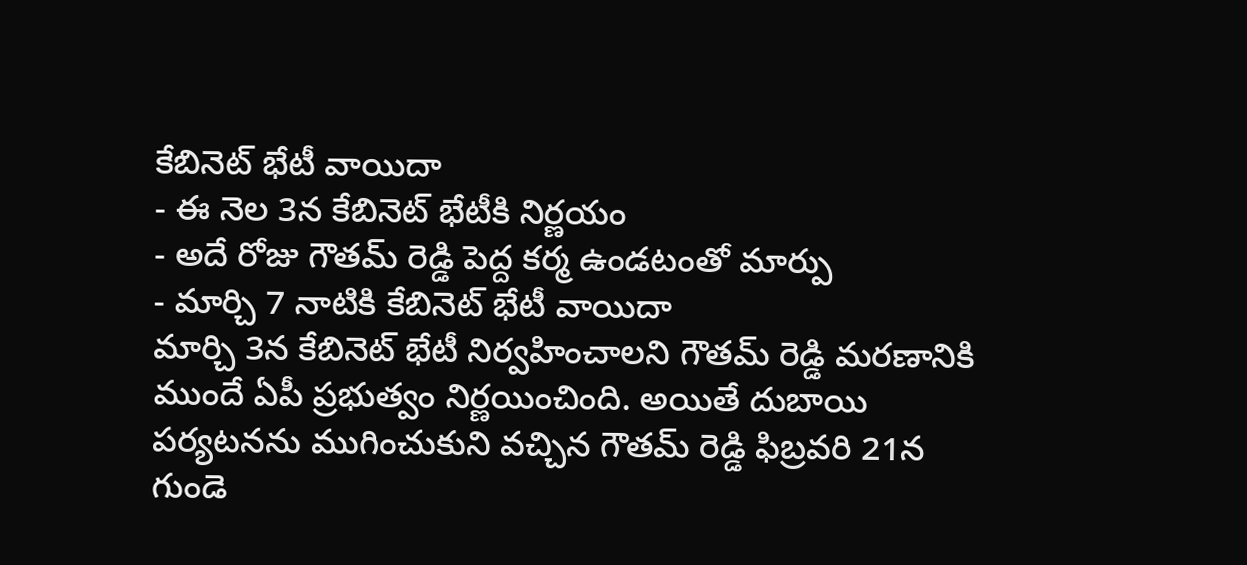కేబినెట్ భేటీ వాయిదా
- ఈ నెల 3న కేబినెట్ భేటీకి నిర్ణయం
- అదే రోజు గౌతమ్ రెడ్డి పెద్ద కర్మ ఉండటంతో మార్పు
- మార్చి 7 నాటికి కేబినెట్ భేటీ వాయిదా
మార్చి 3న కేబినెట్ భేటీ నిర్వహించాలని గౌతమ్ రెడ్డి మరణానికి ముందే ఏపీ ప్రభుత్వం నిర్ణయించింది. అయితే దుబాయి పర్యటనను ముగించుకుని వచ్చిన గౌతమ్ రెడ్డి ఫిబ్రవరి 21న గుండె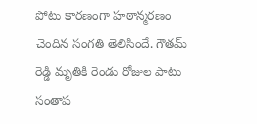పోటు కారణంగా హఠాన్మరణం చెందిన సంగతి తెలిసిందే. గౌతమ్ రెడ్డి మృతికి రెండు రోజుల పాటు సంతాప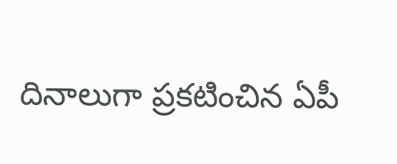దినాలుగా ప్రకటించిన ఏపీ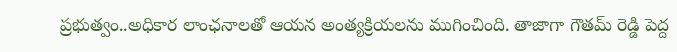ప్రభుత్వం..అధికార లాంఛనాలతో ఆయన అంత్యక్రియలను ముగించింది. తాజాగా గౌతమ్ రెడ్డి పెద్ద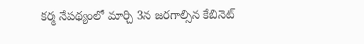కర్మ నేపథ్యంలో మార్చి 3న జరగాల్సిన కేబినెట్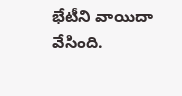భేటీని వాయిదా వేసింది.